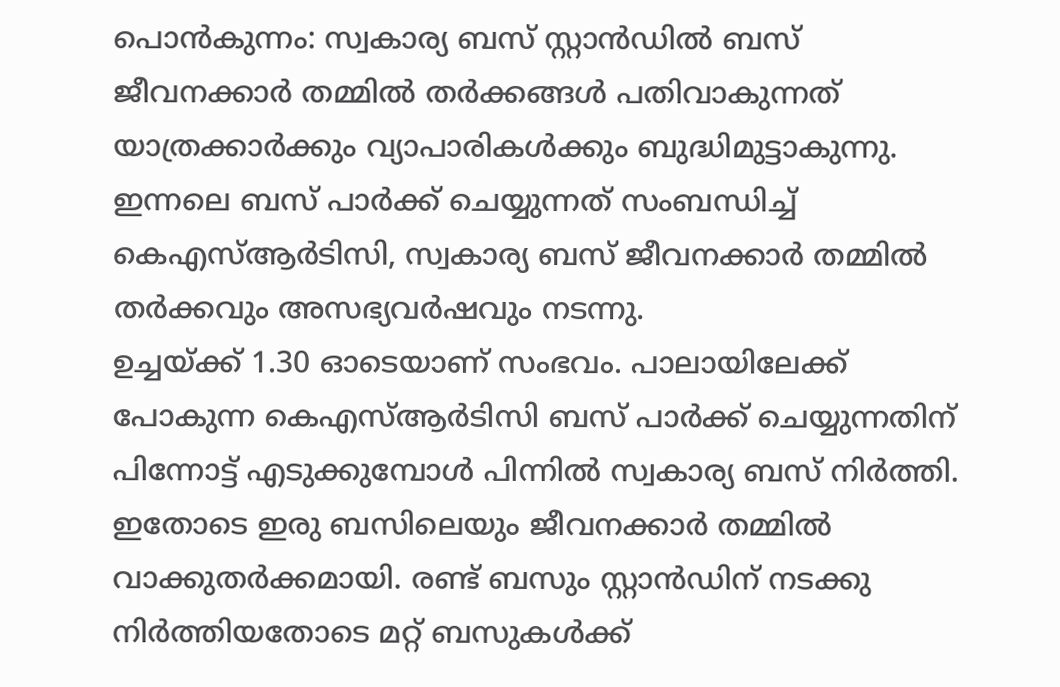പൊൻകുന്നം: സ്വകാര്യ ബസ് സ്റ്റാൻഡിൽ ബസ് ജീവനക്കാർ തമ്മിൽ തർക്കങ്ങൾ പതിവാകുന്നത് യാത്രക്കാർക്കും വ്യാപാരികൾക്കും ബുദ്ധിമുട്ടാകുന്നു. ഇന്നലെ ബസ് പാർക്ക് ചെയ്യുന്നത് സംബന്ധിച്ച് കെഎസ്ആർടിസി, സ്വകാര്യ ബസ് ജീവനക്കാർ തമ്മിൽ തർക്കവും അസഭ്യവർഷവും നടന്നു.
ഉച്ചയ്ക്ക് 1.30 ഓടെയാണ് സംഭവം. പാലായിലേക്ക് പോകുന്ന കെഎസ്ആർടിസി ബസ് പാർക്ക് ചെയ്യുന്നതിന് പിന്നോട്ട് എടുക്കുമ്പോൾ പിന്നിൽ സ്വകാര്യ ബസ് നിർത്തി. ഇതോടെ ഇരു ബസിലെയും ജീവനക്കാർ തമ്മിൽ വാക്കുതർക്കമായി. രണ്ട് ബസും സ്റ്റാൻഡിന് നടക്കു നിർത്തിയതോടെ മറ്റ് ബസുകൾക്ക്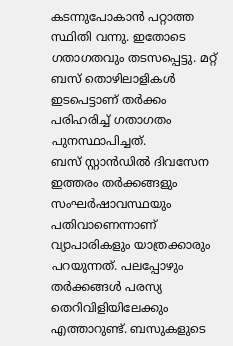കടന്നുപോകാൻ പറ്റാത്ത സ്ഥിതി വന്നു. ഇതോടെ ഗതാഗതവും തടസപ്പെട്ടു. മറ്റ് ബസ് തൊഴിലാളികൾ ഇടപെട്ടാണ് തർക്കം പരിഹരിച്ച് ഗതാഗതം പുനസ്ഥാപിച്ചത്.
ബസ് സ്റ്റാൻഡിൽ ദിവസേന ഇത്തരം തർക്കങ്ങളും സംഘർഷാവസ്ഥയും പതിവാണെന്നാണ് വ്യാപാരികളും യാത്രക്കാരും പറയുന്നത്. പലപ്പോഴും തർക്കങ്ങൾ പരസ്യ തെറിവിളിയിലേക്കും എത്താറുണ്ട്. ബസുകളുടെ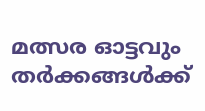മത്സര ഓട്ടവും തർക്കങ്ങൾക്ക്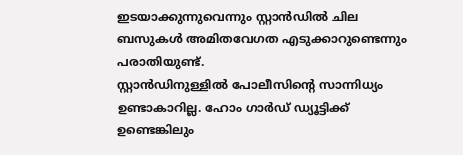ഇടയാക്കുന്നുവെന്നും സ്റ്റാൻഡിൽ ചില ബസുകൾ അമിതവേഗത എടുക്കാറുണ്ടെന്നും പരാതിയുണ്ട്.
സ്റ്റാൻഡിനുള്ളിൽ പോലീസിന്റെ സാന്നിധ്യം ഉണ്ടാകാറില്ല. ഹോം ഗാർഡ് ഡ്യൂട്ടിക്ക് ഉണ്ടെങ്കിലും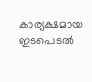കാര്യക്ഷമായ ഇടപെടൽ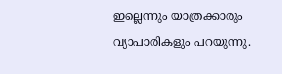ഇല്ലെന്നും യാത്രക്കാരും വ്യാപാരികളും പറയുന്നു.